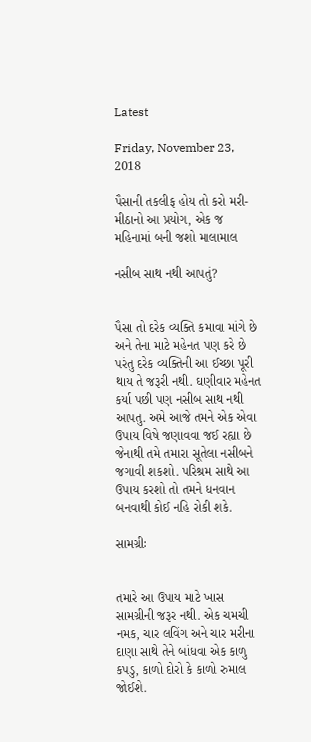Latest

Friday, November 23, 2018

પૈસાની તકલીફ હોય તો કરો મરી-મીઠાનો આ પ્રયોગ, એક જ મહિનામાં બની જશો માલામાલ

નસીબ સાથ નથી આપતું?


પૈસા તો દરેક વ્યક્તિ કમાવા માંગે છે અને તેના માટે મહેનત પણ કરે છે પરંતુ દરેક વ્યક્તિની આ ઈચ્છા પૂરી થાય તે જરૂરી નથી. ઘણીવાર મહેનત કર્યા પછી પણ નસીબ સાથ નથી આપતુ. અમે આજે તમને એક એવા ઉપાય વિષે જણાવવા જઈ રહ્યા છે જેનાથી તમે તમારા સૂતેલા નસીબને જગાવી શકશો. પરિશ્રમ સાથે આ ઉપાય કરશો તો તમને ધનવાન બનવાથી કોઈ નહિ રોકી શકે.

સામગ્રીઃ


તમારે આ ઉપાય માટે ખાસ સામગ્રીની જરૂર નથી. એક ચમચી નમક, ચાર લવિંગ અને ચાર મરીના દાણા સાથે તેને બાંધવા એક કાળુ કપડુ, કાળો દોરો કે કાળો રુમાલ જોઈશે.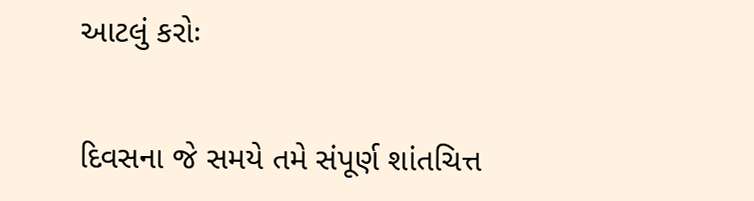આટલું કરોઃ


દિવસના જે સમયે તમે સંપૂર્ણ શાંતચિત્ત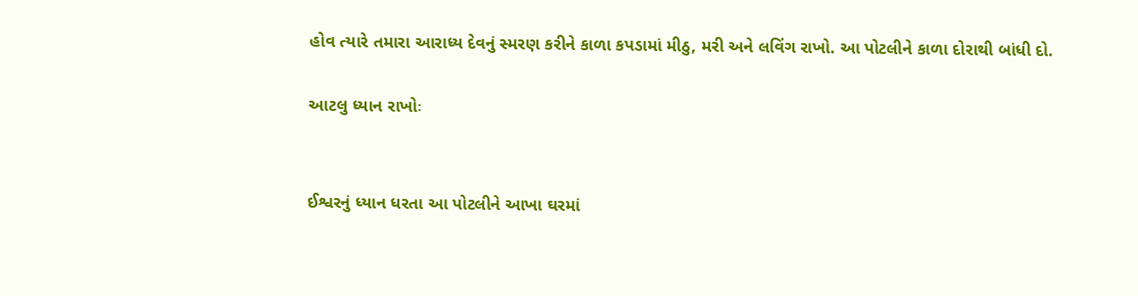હોવ ત્યારે તમારા આરાધ્ય દેવનું સ્મરણ કરીને કાળા કપડામાં મીઠુ, મરી અને લવિંગ રાખો. આ પોટલીને કાળા દોરાથી બાંધી દો.

આટલુ ધ્યાન રાખોઃ


ઈશ્વરનું ધ્યાન ધરતા આ પોટલીને આખા ઘરમાં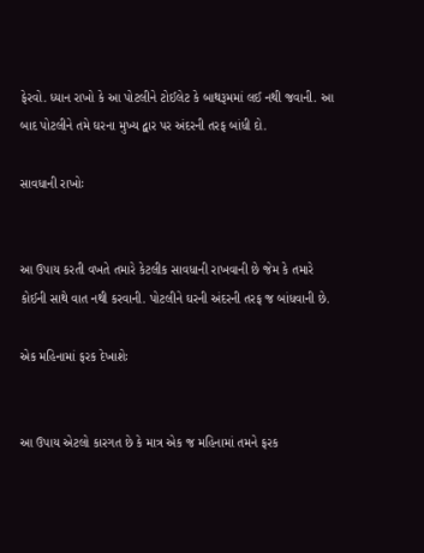ફેરવો. ધ્યાન રાખો કે આ પોટલીને ટોઈલેટ કે બાથરૂમમાં લઈ નથી જવાની. આ બાદ પોટલીને તમે ઘરના મુખ્ય દ્વાર પર અંદરની તરફ બાંધી દો.

સાવધાની રાખોઃ


આ ઉપાય કરતી વખતે તમારે કેટલીક સાવધાની રાખવાની છે જેમ કે તમારે કોઈની સાથે વાત નથી કરવાની. પોટલીને ઘરની અંદરની તરફ જ બાંધવાની છે.

એક મહિનામાં ફરક દેખાશેઃ


આ ઉપાય એટલો કારગત છે કે માત્ર એક જ મહિનામાં તમને ફરક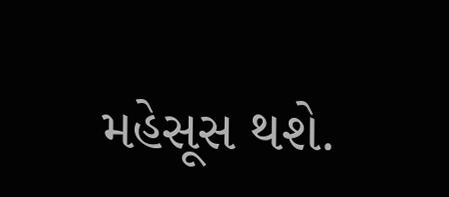મહેસૂસ થશે.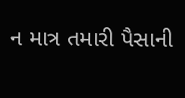ન માત્ર તમારી પૈસાની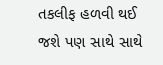તકલીફ હળવી થઈ જશે પણ સાથે સાથે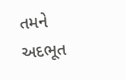તમને અદભૂત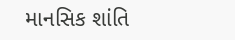માનસિક શાંતિ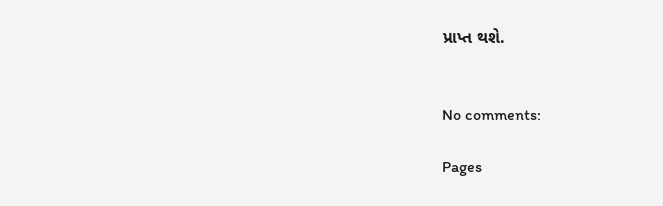પ્રાપ્ત થશે.


No comments:

Pages